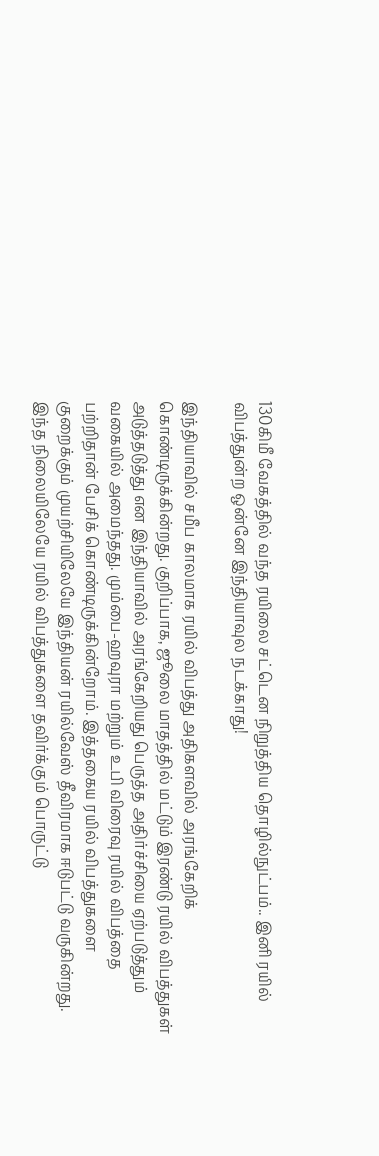130கிமீ வேகத்தில் வந்த ரயிலை சட்டென நிறுத்திய தொழில்நுட்பம்.. இனி ரயில் விபத்துன்ற ஒன்னே இந்தியாவுல நடக்காது!

இந்தியாவில் சமீப காலமாக ரயில் விபத்து அதிகளவில் அரங்கேறிக் கொண்டிருக்கின்றது. குறிப்பாக, ஜூலை மாதத்தில் மட்டும் இரண்டு ரயில் விபத்துகள் அடுத்தடுத்து என இந்தியாவில் அரங்கேறியது பெருத்த அதிர்ச்சியை ஏற்படுத்தும் வகையில் அமைந்தது. மும்பை-ஹவுரா மற்றும் உபி விரைவு ரயில் விபத்தை பற்றிதான் பேசிக் கொண்டிருக்கின்றோம். இத்தகைய ரயில் விபத்துகளை குறைக்கும் முயற்சியிலேயே இந்தியன் ரயில்வேஸ் தீவிரமாக ஈடுபட்டு வருகின்றது. இந்த நிலையிலேயே ரயில் விபத்துகளை தவிர்க்கும் பொருட்டு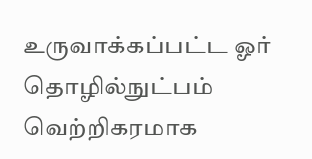உருவாக்கப்பட்ட ஓர் தொழில்நுட்பம் வெற்றிகரமாக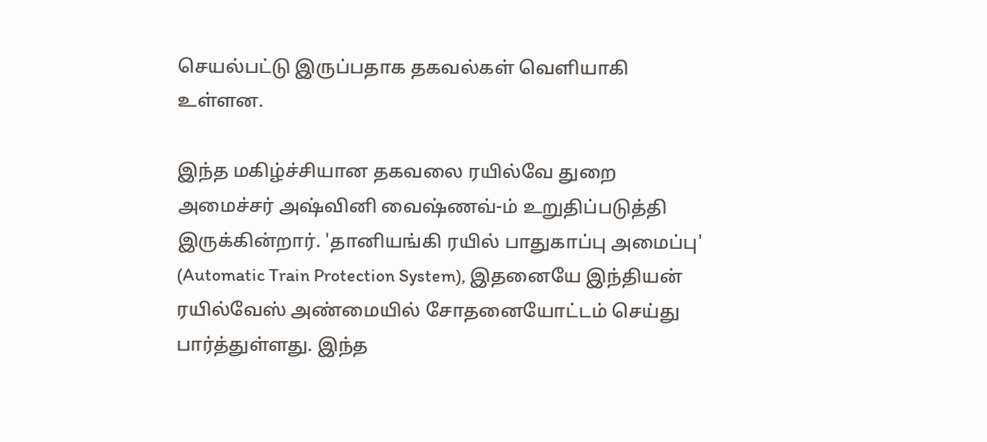செயல்பட்டு இருப்பதாக தகவல்கள் வெளியாகி உள்ளன.

இந்த மகிழ்ச்சியான தகவலை ரயில்வே துறை அமைச்சர் அஷ்வினி வைஷ்ணவ்-ம் உறுதிப்படுத்தி இருக்கின்றார். 'தானியங்கி ரயில் பாதுகாப்பு அமைப்பு' (Automatic Train Protection System), இதனையே இந்தியன் ரயில்வேஸ் அண்மையில் சோதனையோட்டம் செய்து பார்த்துள்ளது. இந்த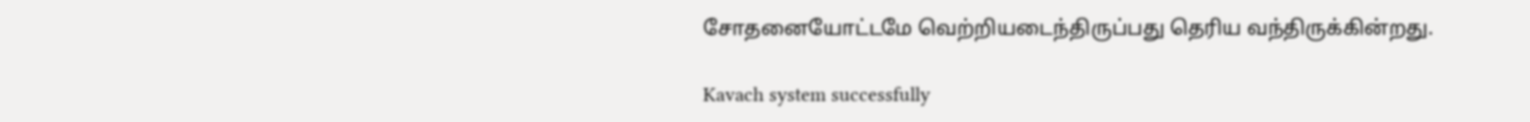சோதனையோட்டமே வெற்றியடைந்திருப்பது தெரிய வந்திருக்கின்றது.

Kavach system successfully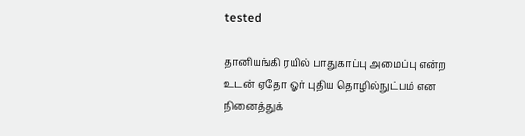tested

தானியங்கி ரயில் பாதுகாப்பு அமைப்பு என்ற உடன் ஏதோ ஓர் புதிய தொழில்நுட்பம் என நினைத்துக்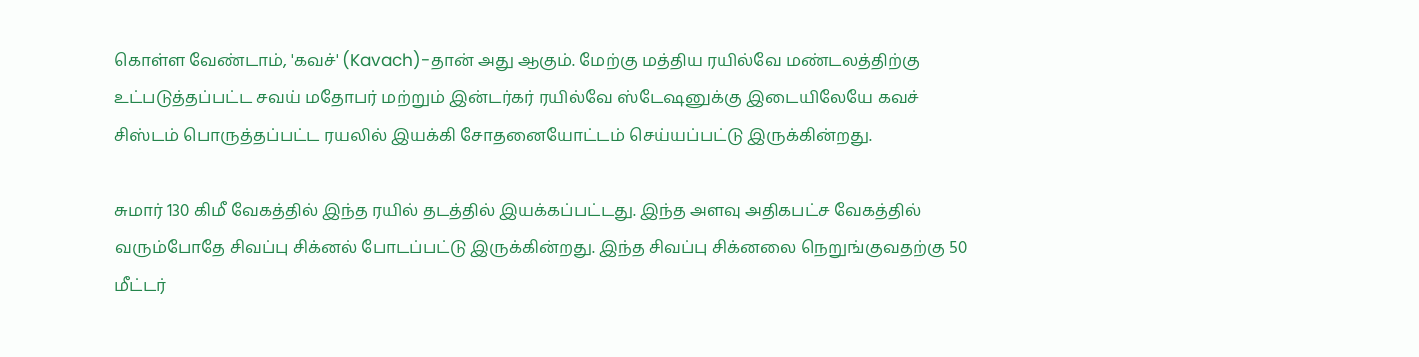கொள்ள வேண்டாம், 'கவச்' (Kavach)-தான் அது ஆகும். மேற்கு மத்திய ரயில்வே மண்டலத்திற்கு உட்படுத்தப்பட்ட சவய் மதோபர் மற்றும் இன்டர்கர் ரயில்வே ஸ்டேஷனுக்கு இடையிலேயே கவச் சிஸ்டம் பொருத்தப்பட்ட ரயலில் இயக்கி சோதனையோட்டம் செய்யப்பட்டு இருக்கின்றது.

சுமார் 130 கிமீ வேகத்தில் இந்த ரயில் தடத்தில் இயக்கப்பட்டது. இந்த அளவு அதிகபட்ச வேகத்தில் வரும்போதே சிவப்பு சிக்னல் போடப்பட்டு இருக்கின்றது. இந்த சிவப்பு சிக்னலை நெறுங்குவதற்கு 50 மீட்டர்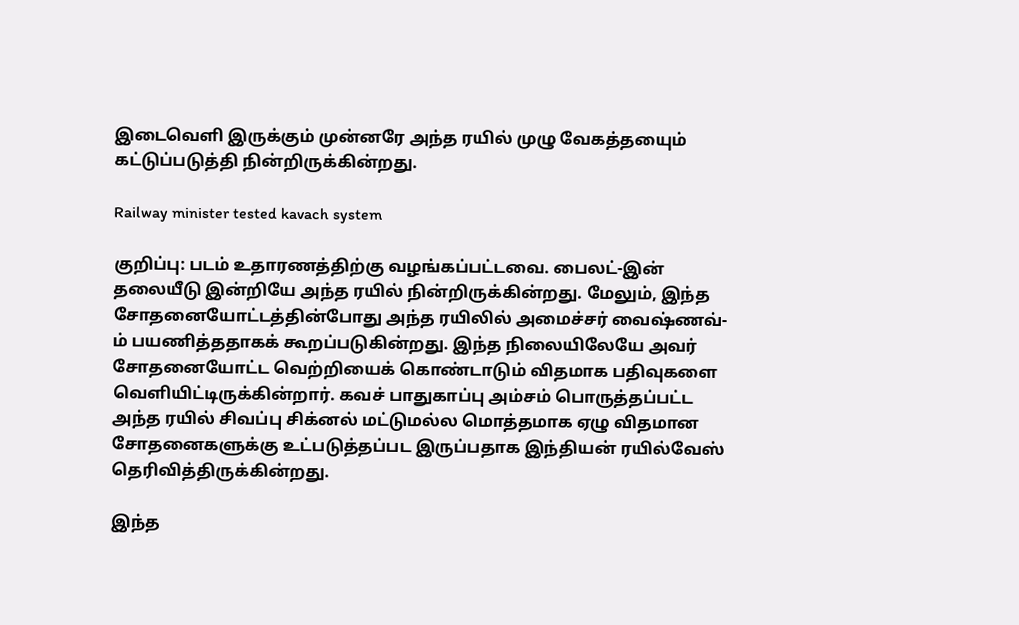இடைவெளி இருக்கும் முன்னரே அந்த ரயில் முழு வேகத்தயைும் கட்டுப்படுத்தி நின்றிருக்கின்றது.

Railway minister tested kavach system

குறிப்பு: படம் உதாரணத்திற்கு வழங்கப்பட்டவை. பைலட்-இன் தலையீடு இன்றியே அந்த ரயில் நின்றிருக்கின்றது. மேலும், இந்த சோதனையோட்டத்தின்போது அந்த ரயிலில் அமைச்சர் வைஷ்ணவ்-ம் பயணித்ததாகக் கூறப்படுகின்றது. இந்த நிலையிலேயே அவர் சோதனையோட்ட வெற்றியைக் கொண்டாடும் விதமாக பதிவுகளை வெளியிட்டிருக்கின்றார். கவச் பாதுகாப்பு அம்சம் பொருத்தப்பட்ட அந்த ரயில் சிவப்பு சிக்னல் மட்டுமல்ல மொத்தமாக ஏழு விதமான சோதனைகளுக்கு உட்படுத்தப்பட இருப்பதாக இந்தியன் ரயில்வேஸ் தெரிவித்திருக்கின்றது.

இந்த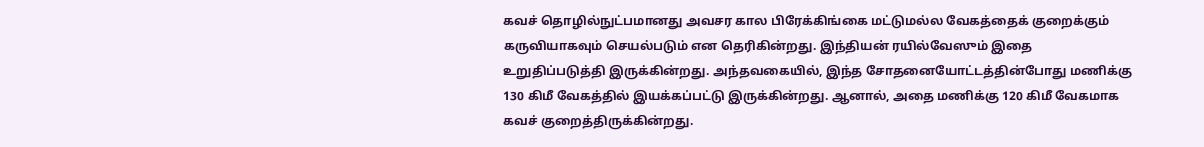கவச் தொழில்நுட்பமானது அவசர கால பிரேக்கிங்கை மட்டுமல்ல வேகத்தைக் குறைக்கும் கருவியாகவும் செயல்படும் என தெரிகின்றது. இந்தியன் ரயில்வேஸும் இதை உறுதிப்படுத்தி இருக்கின்றது. அந்தவகையில், இந்த சோதனையோட்டத்தின்போது மணிக்கு 130 கிமீ வேகத்தில் இயக்கப்பட்டு இருக்கின்றது. ஆனால், அதை மணிக்கு 120 கிமீ வேகமாக கவச் குறைத்திருக்கின்றது.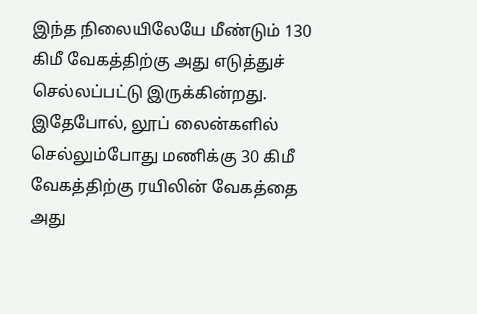இந்த நிலையிலேயே மீண்டும் 130 கிமீ வேகத்திற்கு அது எடுத்துச் செல்லப்பட்டு இருக்கின்றது. இதேபோல், லூப் லைன்களில் செல்லும்போது மணிக்கு 30 கிமீ வேகத்திற்கு ரயிலின் வேகத்தை அது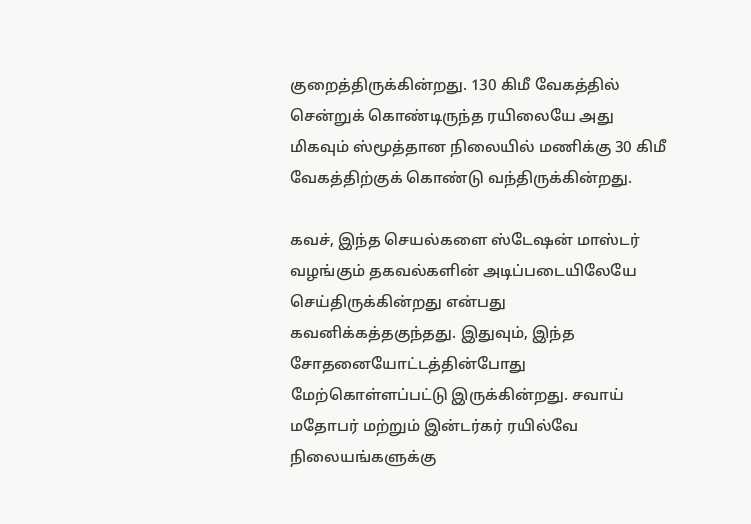குறைத்திருக்கின்றது. 130 கிமீ வேகத்தில் சென்றுக் கொண்டிருந்த ரயிலையே அது மிகவும் ஸ்மூத்தான நிலையில் மணிக்கு 30 கிமீ வேகத்திற்குக் கொண்டு வந்திருக்கின்றது.

கவச், இந்த செயல்களை ஸ்டேஷன் மாஸ்டர் வழங்கும் தகவல்களின் அடிப்படையிலேயே செய்திருக்கின்றது என்பது கவனிக்கத்தகுந்தது. இதுவும், இந்த சோதனையோட்டத்தின்போது மேற்கொள்ளப்பட்டு இருக்கின்றது. சவாய் மதோபர் மற்றும் இன்டர்கர் ரயில்வே நிலையங்களுக்கு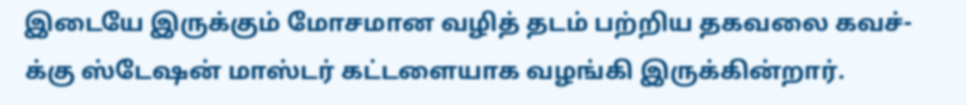இடையே இருக்கும் மோசமான வழித் தடம் பற்றிய தகவலை கவச்-க்கு ஸ்டேஷன் மாஸ்டர் கட்டளையாக வழங்கி இருக்கின்றார்.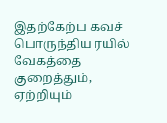இதற்கேற்ப கவச் பொருந்திய ரயில் வேகத்தை குறைத்தும், ஏற்றியும்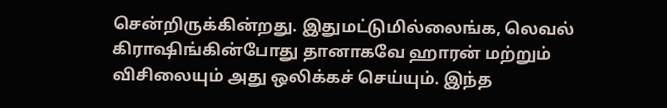சென்றிருக்கின்றது. இதுமட்டுமில்லைங்க, லெவல் கிராஷிங்கின்போது தானாகவே ஹாரன் மற்றும் விசிலையும் அது ஒலிக்கச் செய்யும். இந்த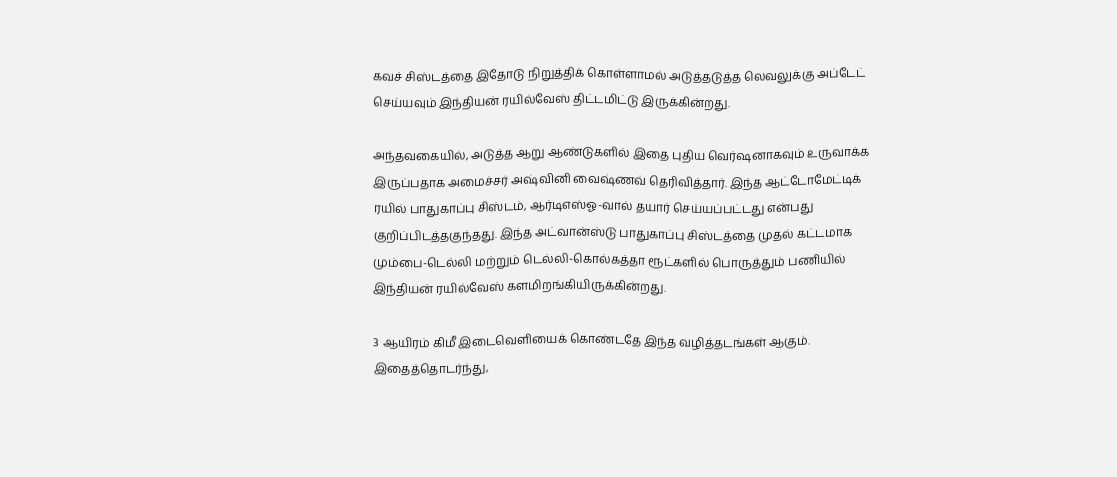கவச் சிஸ்டத்தை இதோடு நிறுத்திக் கொள்ளாமல் அடுத்தடுத்த லெவலுக்கு அப்டேட் செய்யவும் இந்தியன் ரயில்வேஸ் திட்டமிட்டு இருக்கின்றது.

அந்தவகையில், அடுத்த ஆறு ஆண்டுகளில் இதை புதிய வெர்ஷனாகவும் உருவாக்க இருப்பதாக அமைச்சர் அஷ்வினி வைஷ்ணவ் தெரிவித்தார். இந்த ஆட்டோமேட்டிக் ரயில் பாதுகாப்பு சிஸ்டம், ஆர்டிஎஸ்ஓ-வால் தயார் செய்யப்பட்டது என்பது குறிப்பிடத்தகுந்தது. இந்த அட்வான்ஸ்டு பாதுகாப்பு சிஸ்டத்தை முதல் கட்டமாக மும்பை-டெல்லி மற்றும் டெல்லி-கொல்கத்தா ரூட்களில் பொருத்தும் பணியில் இந்தியன் ரயில்வேஸ் களமிறங்கியிருக்கின்றது.

3 ஆயிரம் கிமீ இடைவெளியைக் கொண்டதே இந்த வழித்தடங்கள் ஆகும். இதைத்தொடர்ந்து,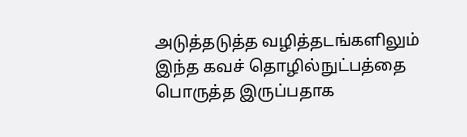அடுத்தடுத்த வழித்தடங்களிலும் இந்த கவச் தொழில்நுட்பத்தை பொருத்த இருப்பதாக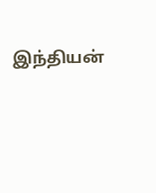இந்தியன்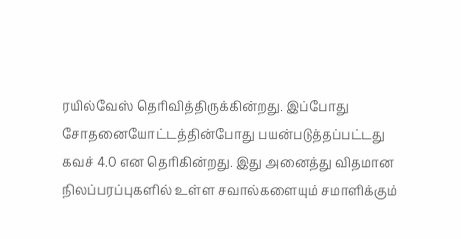ரயில்வேஸ் தெரிவித்திருக்கின்றது. இப்போது சோதனையோட்டத்தின்போது பயன்படுத்தப்பட்டது கவச் 4.0 என தெரிகின்றது. இது அனைத்து விதமான நிலப்பரப்புகளில் உள்ள சவால்களையும் சமாளிக்கும்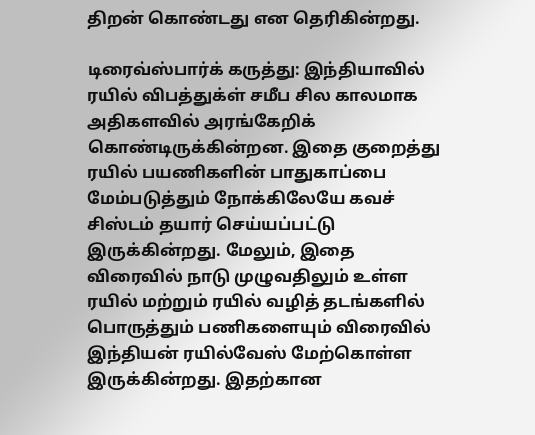திறன் கொண்டது என தெரிகின்றது.

டிரைவ்ஸ்பார்க் கருத்து: இந்தியாவில் ரயில் விபத்துக்ள் சமீப சில காலமாக அதிகளவில் அரங்கேறிக் கொண்டிருக்கின்றன. இதை குறைத்து ரயில் பயணிகளின் பாதுகாப்பை மேம்படுத்தும் நோக்கிலேயே கவச் சிஸ்டம் தயார் செய்யப்பட்டு இருக்கின்றது. மேலும், இதை விரைவில் நாடு முழுவதிலும் உள்ள ரயில் மற்றும் ரயில் வழித் தடங்களில் பொருத்தும் பணிகளையும் விரைவில் இந்தியன் ரயில்வேஸ் மேற்கொள்ள இருக்கின்றது. இதற்கான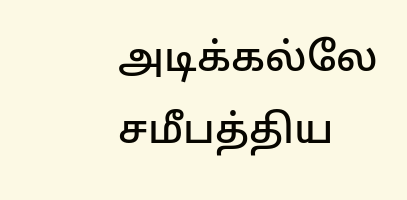அடிக்கல்லே சமீபத்திய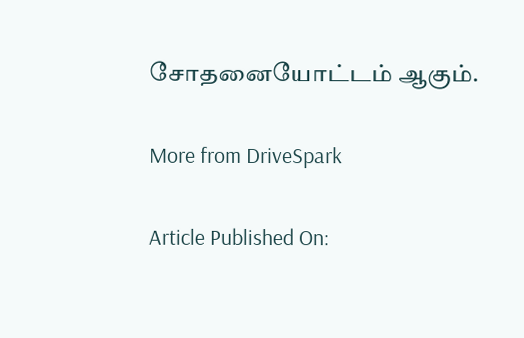சோதனையோட்டம் ஆகும்.

More from DriveSpark

Article Published On: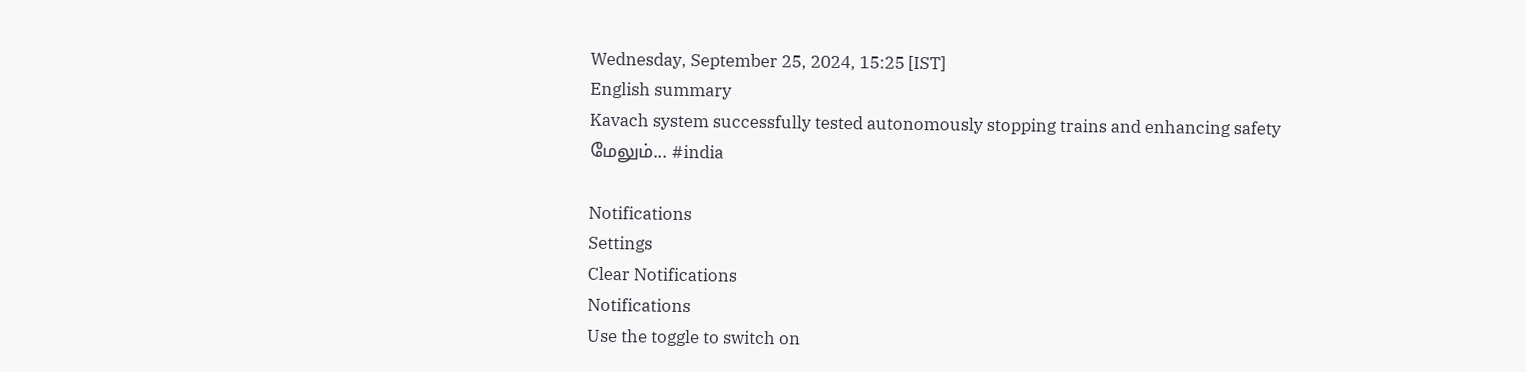Wednesday, September 25, 2024, 15:25 [IST]
English summary
Kavach system successfully tested autonomously stopping trains and enhancing safety
மேலும்... #india

Notifications
Settings
Clear Notifications
Notifications
Use the toggle to switch on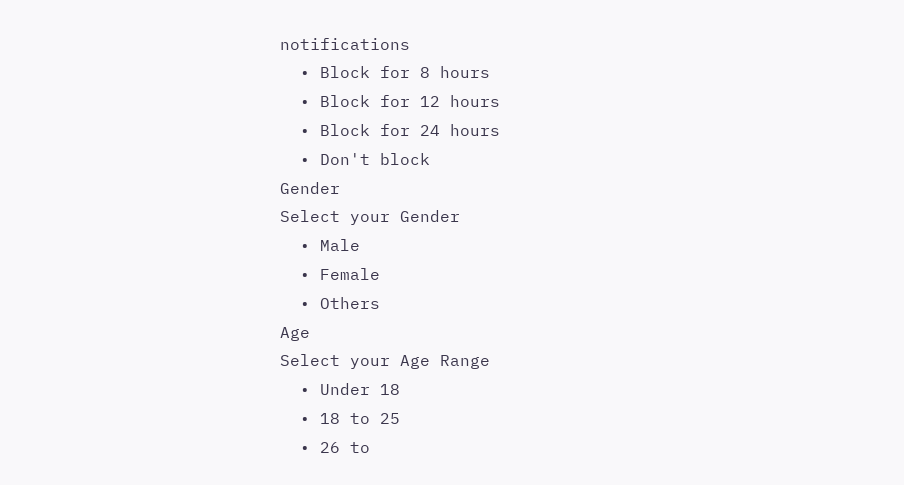notifications
  • Block for 8 hours
  • Block for 12 hours
  • Block for 24 hours
  • Don't block
Gender
Select your Gender
  • Male
  • Female
  • Others
Age
Select your Age Range
  • Under 18
  • 18 to 25
  • 26 to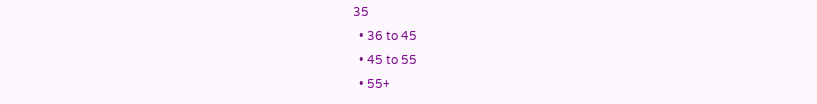35
  • 36 to 45
  • 45 to 55
  • 55+